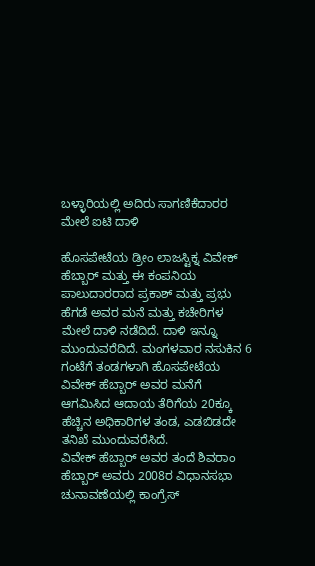ಬಳ್ಳಾರಿಯಲ್ಲಿ ಅದಿರು ಸಾಗಣಿಕೆದಾರರ ಮೇಲೆ ಐಟಿ ದಾಳಿ

ಹೊಸಪೇಟೆಯ ಡ್ರೀಂ ಲಾಜಸ್ಟಿಕ್ನ ವಿವೇಕ್ ಹೆಬ್ಬಾರ್ ಮತ್ತು ಈ ಕಂಪನಿಯ ಪಾಲುದಾರರಾದ ಪ್ರಕಾಶ್ ಮತ್ತು ಪ್ರಭು ಹೆಗಡೆ ಅವರ ಮನೆ ಮತ್ತು ಕಚೇರಿಗಳ ಮೇಲೆ ದಾಳಿ ನಡೆದಿದೆ. ದಾಳಿ ಇನ್ನೂ ಮುಂದುವರೆದಿದೆ. ಮಂಗಳವಾರ ನಸುಕಿನ 6 ಗಂಟೆಗೆ ತಂಡಗಳಾಗಿ ಹೊಸಪೇಟೆಯ ವಿವೇಕ್ ಹೆಬ್ಬಾರ್ ಅವರ ಮನೆಗೆ ಆಗಮಿಸಿದ ಆದಾಯ ತೆರಿಗೆಯ 20ಕ್ಕೂ ಹೆಚ್ಚಿನ ಅಧಿಕಾರಿಗಳ ತಂಡ, ಎಡಬಿಡದೇ ತನಿಖೆ ಮುಂದುವರೆಸಿದೆ.
ವಿವೇಕ್ ಹೆಬ್ಬಾರ್ ಅವರ ತಂದೆ ಶಿವರಾಂ ಹೆಬ್ಬಾರ್ ಅವರು 2008ರ ವಿಧಾನಸಭಾ ಚುನಾವಣೆಯಲ್ಲಿ ಕಾಂಗ್ರೆಸ್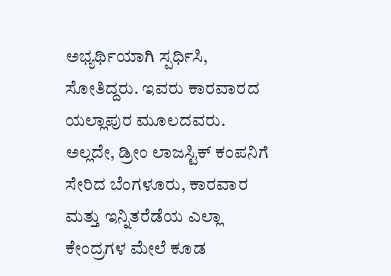ಅಭ್ಯರ್ಥಿಯಾಗಿ ಸ್ಪರ್ಧಿಸಿ, ಸೋತಿದ್ದರು. ಇವರು ಕಾರವಾರದ ಯಲ್ಲಾಪುರ ಮೂಲದವರು. ಅಲ್ಲದೇ, ಡ್ರೀಂ ಲಾಜಸ್ಟಿಕ್ ಕಂಪನಿಗೆ ಸೇರಿದ ಬೆಂಗಳೂರು, ಕಾರವಾರ ಮತ್ತು ಇನ್ನಿತರೆಡೆಯ ಎಲ್ಲಾ ಕೇಂದ್ರಗಳ ಮೇಲೆ ಕೂಡ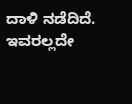ದಾಳಿ ನಡೆದಿದೆ.
ಇವರಲ್ಲದೇ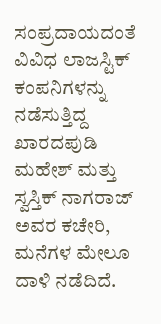ಸಂಪ್ರದಾಯದಂತೆ ವಿವಿಧ ಲಾಜಸ್ಟಿಕ್ ಕಂಪನಿಗಳನ್ನು ನಡೆಸುತ್ತಿದ್ದ ಖಾರದಪುಡಿ ಮಹೇಶ್ ಮತ್ತು ಸ್ವಸ್ತಿಕ್ ನಾಗರಾಜ್ ಅವರ ಕಚೇರಿ, ಮನೆಗಳ ಮೇಲೂ ದಾಳಿ ನಡೆದಿದೆ.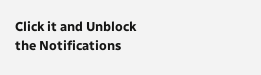Click it and Unblock the Notifications